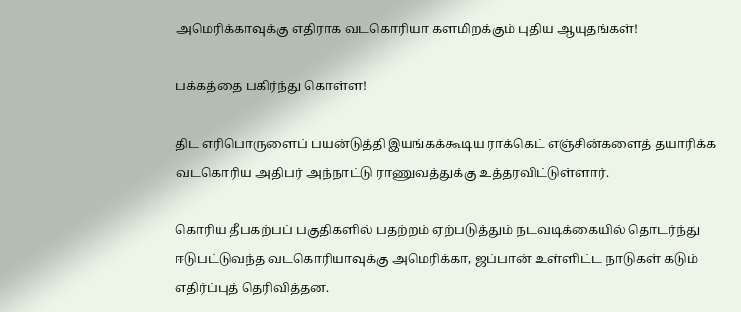அமெரிக்காவுக்கு எதிராக வடகொரியா களமிறக்கும் புதிய ஆயுதங்கள்!

பக்கத்தை பகிர்ந்து கொள்ள!

திட எரிபொருளைப் பயன்டுத்தி இயங்கக்கூடிய ராக்கெட் எஞ்சின்களைத் தயாரிக்க வடகொரிய அதிபர் அந்நாட்டு ராணுவத்துக்கு உத்தரவிட்டுள்ளார்.

கொரிய தீபகற்பப் பகுதிகளில் பதற்றம் ஏற்படுத்தும் நடவடிக்கையில் தொடர்ந்து ஈடுபட்டுவந்த வடகொரியாவுக்கு அமெரிக்கா, ஜப்பான் உள்ளிட்ட நாடுகள் கடும் எதிர்ப்புத் தெரிவித்தன.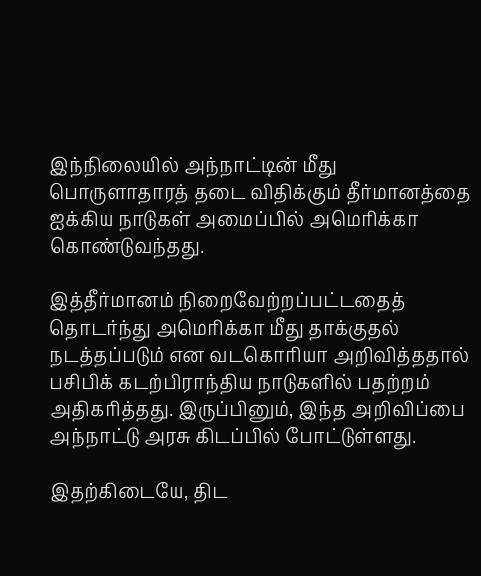இந்நிலையில் அந்நாட்டின் மீது பொருளாதாரத் தடை விதிக்கும் தீர்மானத்தை ஐக்கிய நாடுகள் அமைப்பில் அமெரிக்கா கொண்டுவந்தது.

இத்தீர்மானம் நிறைவேற்றப்பட்டதைத் தொடர்ந்து அமெரிக்கா மீது தாக்குதல் நடத்தப்படும் என வடகொரியா அறிவித்ததால் பசிபிக் கடற்பிராந்திய நாடுகளில் பதற்றம் அதிகரித்தது. இருப்பினும், இந்த அறிவிப்பை அந்நாட்டு அரசு கிடப்பில் போட்டுள்ளது.

இதற்கிடையே, திட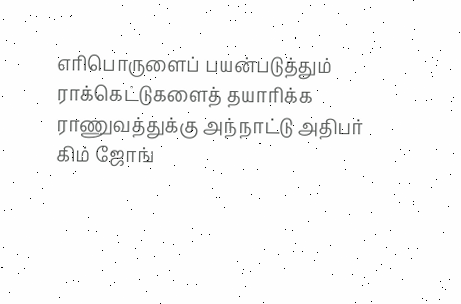எரிபொருளைப் பயன்படுத்தும் ராக்கெட்டுகளைத் தயாரிக்க ராணுவத்துக்கு அந்நாட்டு அதிபர் கிம் ஜோங்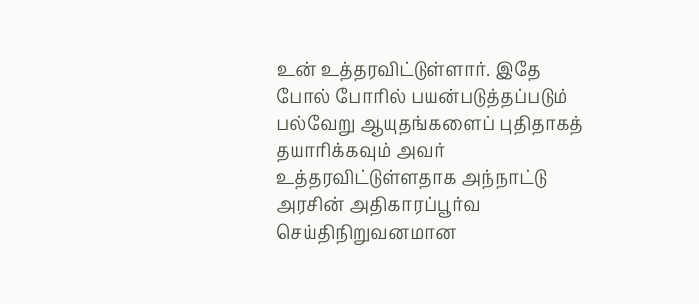உன் உத்தரவிட்டுள்ளார். இதே போல் போரில் பயன்படுத்தப்படும் பல்வேறு ஆயுதங்களைப் புதிதாகத் தயாரிக்கவும் அவர் உத்தரவிட்டுள்ளதாக அந்நாட்டு அரசின் அதிகாரப்பூர்வ செய்திநிறுவனமான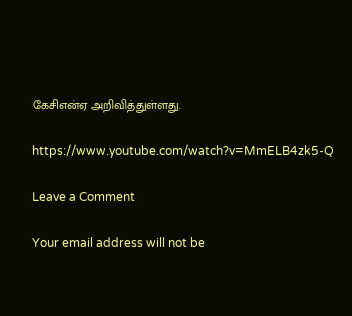கேசிஎன்ஏ அறிவித்துள்ளது.

https://www.youtube.com/watch?v=MmELB4zk5-Q

Leave a Comment

Your email address will not be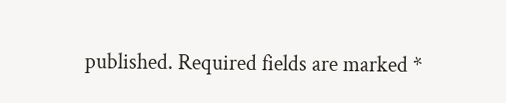published. Required fields are marked *